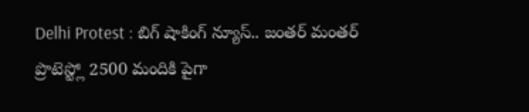Delhi Protest : బిగ్ షాకింగ్ న్యూస్.. జంతర్ మంతర్ ప్రొటెస్ట్లో 2500 మందికి పైగా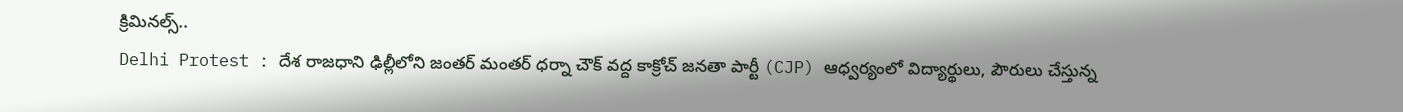క్రిమినల్స్..
Delhi Protest : దేశ రాజధాని ఢిల్లీలోని జంతర్ మంతర్ ధర్నా చౌక్ వద్ద కాక్రోచ్ జనతా పార్టీ (CJP) ఆధ్వర్యంలో విద్యార్థులు, పౌరులు చేస్తున్న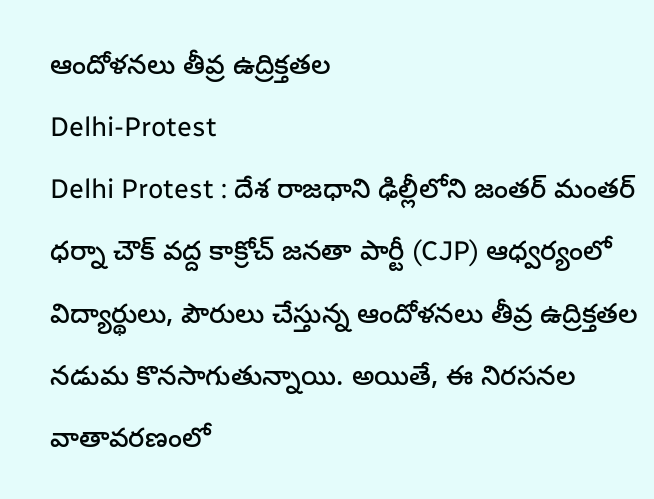ఆందోళనలు తీవ్ర ఉద్రిక్తతల
Delhi-Protest
Delhi Protest : దేశ రాజధాని ఢిల్లీలోని జంతర్ మంతర్ ధర్నా చౌక్ వద్ద కాక్రోచ్ జనతా పార్టీ (CJP) ఆధ్వర్యంలో విద్యార్థులు, పౌరులు చేస్తున్న ఆందోళనలు తీవ్ర ఉద్రిక్తతల నడుమ కొనసాగుతున్నాయి. అయితే, ఈ నిరసనల వాతావరణంలో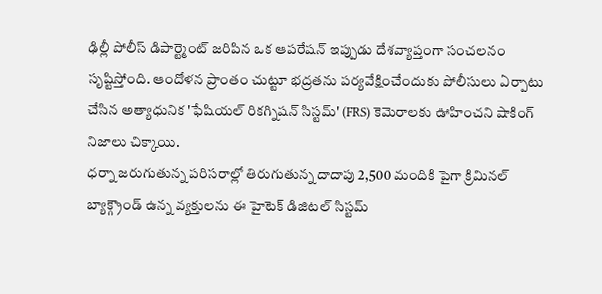ఢిల్లీ పోలీస్ డిపార్ట్మెంట్ జరిపిన ఒక ఆపరేషన్ ఇప్పుడు దేశవ్యాప్తంగా సంచలనం సృష్టిస్తోంది. ఆందోళన ప్రాంతం చుట్టూ భద్రతను పర్యవేక్షించేందుకు పోలీసులు ఏర్పాటు చేసిన అత్యాధునిక 'ఫేషియల్ రికగ్నిషన్ సిస్టమ్' (FRS) కెమెరాలకు ఊహించని షాకింగ్ నిజాలు చిక్కాయి.
ధర్నా జరుగుతున్న పరిసరాల్లో తిరుగుతున్న దాదాపు 2,500 మందికి పైగా క్రిమినల్ బ్యాక్గ్రౌండ్ ఉన్న వ్యక్తులను ఈ హైటెక్ డిజిటల్ సిస్టమ్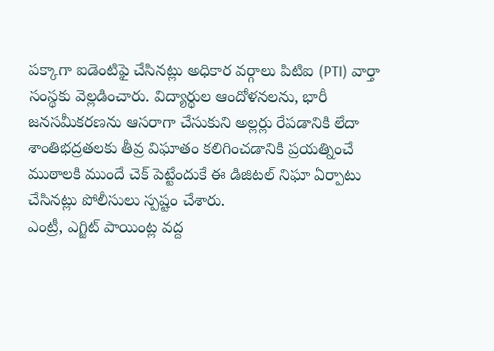పక్కాగా ఐడెంటిఫై చేసినట్లు అధికార వర్గాలు పిటిఐ (PTI) వార్తా సంస్థకు వెల్లడించారు. విద్యార్థుల ఆందోళనలను, భారీ జనసమీకరణను ఆసరాగా చేసుకుని అల్లర్లు రేపడానికి లేదా శాంతిభద్రతలకు తీవ్ర విఘాతం కలిగించడానికి ప్రయత్నించే ముఠాలకి ముందే చెక్ పెట్టేందుకే ఈ డిజిటల్ నిఘా ఏర్పాటు చేసినట్లు పోలీసులు స్పష్టం చేశారు.
ఎంట్రీ, ఎగ్జిట్ పాయింట్ల వద్ద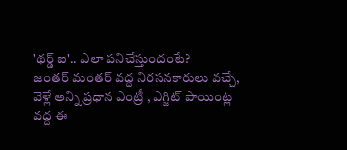'థర్డ్ ఐ'.. ఎలా పనిచేస్తుందంటే?
జంతర్ మంతర్ వద్ద నిరసనకారులు వచ్చే, వెళ్లే అన్ని ప్రధాన ఎంట్రీ , ఎగ్జిట్ పాయింట్ల వద్ద ఈ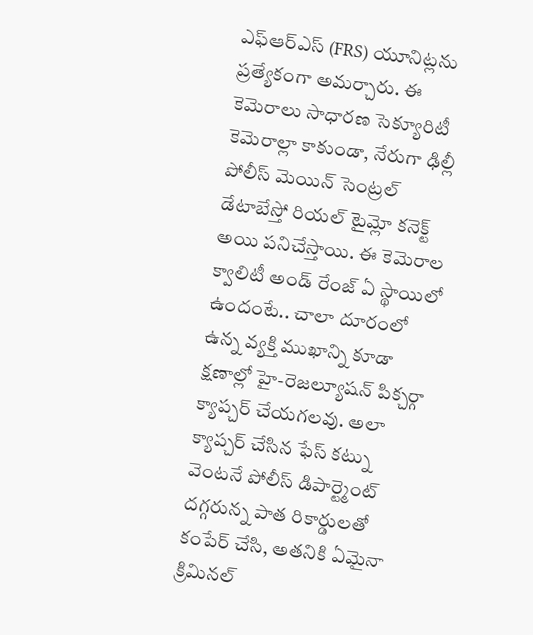ఎఫ్ఆర్ఎస్ (FRS) యూనిట్లను ప్రత్యేకంగా అమర్చారు. ఈ కెమెరాలు సాధారణ సెక్యూరిటీ కెమెరాల్లా కాకుండా, నేరుగా ఢిల్లీ పోలీస్ మెయిన్ సెంట్రల్ డేటాబేస్తో రియల్ టైమ్లో కనెక్ట్ అయి పనిచేస్తాయి. ఈ కెమెరాల క్వాలిటీ అండ్ రేంజ్ ఏ స్థాయిలో ఉందంటే.. చాలా దూరంలో ఉన్న వ్యక్తి ముఖాన్ని కూడా క్షణాల్లో హై-రెజల్యూషన్ పిక్చర్గా క్యాప్చర్ చేయగలవు. అలా క్యాప్చర్ చేసిన ఫేస్ కట్ను వెంటనే పోలీస్ డిపార్ట్మెంట్ దగ్గరున్న పాత రికార్డులతో కంపేర్ చేసి, అతనికి ఏమైనా క్రిమినల్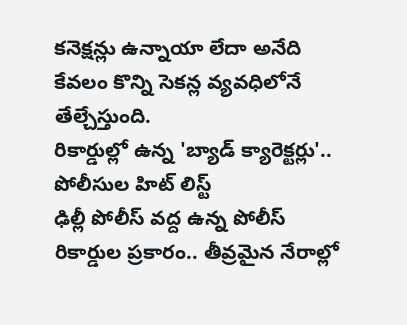కనెక్షన్లు ఉన్నాయా లేదా అనేది కేవలం కొన్ని సెకన్ల వ్యవధిలోనే తేల్చేస్తుంది.
రికార్డుల్లో ఉన్న 'బ్యాడ్ క్యారెక్టర్లు'.. పోలీసుల హిట్ లిస్ట్
ఢిల్లీ పోలీస్ వద్ద ఉన్న పోలీస్ రికార్డుల ప్రకారం.. తీవ్రమైన నేరాల్లో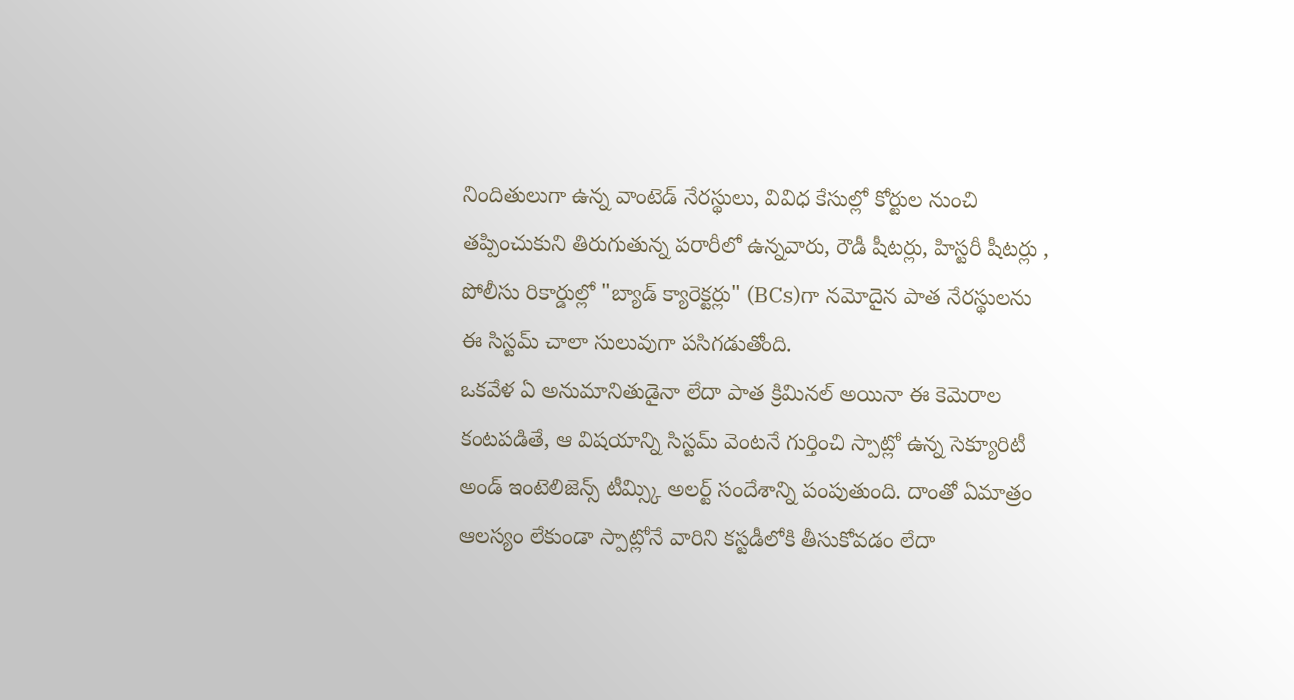నిందితులుగా ఉన్న వాంటెడ్ నేరస్థులు, వివిధ కేసుల్లో కోర్టుల నుంచి తప్పించుకుని తిరుగుతున్న పరారీలో ఉన్నవారు, రౌడీ షీటర్లు, హిస్టరీ షీటర్లు , పోలీసు రికార్డుల్లో "బ్యాడ్ క్యారెక్టర్లు" (BCs)గా నమోదైన పాత నేరస్థులను ఈ సిస్టమ్ చాలా సులువుగా పసిగడుతోంది.
ఒకవేళ ఏ అనుమానితుడైనా లేదా పాత క్రిమినల్ అయినా ఈ కెమెరాల కంటపడితే, ఆ విషయాన్ని సిస్టమ్ వెంటనే గుర్తించి స్పాట్లో ఉన్న సెక్యూరిటీ అండ్ ఇంటెలిజెన్స్ టీమ్స్కి అలర్ట్ సందేశాన్ని పంపుతుంది. దాంతో ఏమాత్రం ఆలస్యం లేకుండా స్పాట్లోనే వారిని కస్టడీలోకి తీసుకోవడం లేదా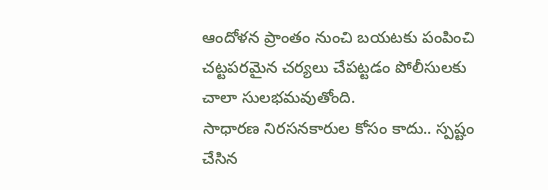ఆందోళన ప్రాంతం నుంచి బయటకు పంపించి చట్టపరమైన చర్యలు చేపట్టడం పోలీసులకు చాలా సులభమవుతోంది.
సాధారణ నిరసనకారుల కోసం కాదు.. స్పష్టం చేసిన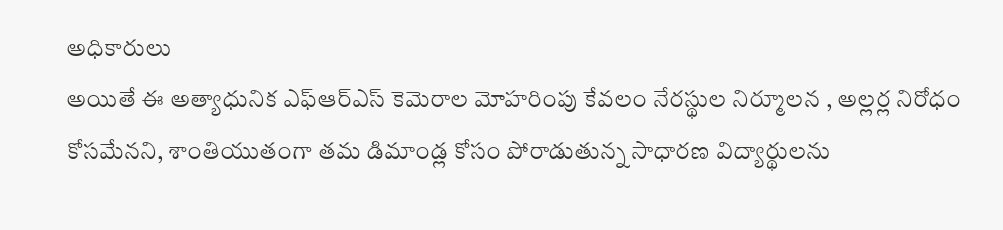అధికారులు
అయితే ఈ అత్యాధునిక ఎఫ్ఆర్ఎస్ కెమెరాల మోహరింపు కేవలం నేరస్థుల నిర్మూలన , అల్లర్ల నిరోధం కోసమేనని, శాంతియుతంగా తమ డిమాండ్ల కోసం పోరాడుతున్న సాధారణ విద్యార్థులను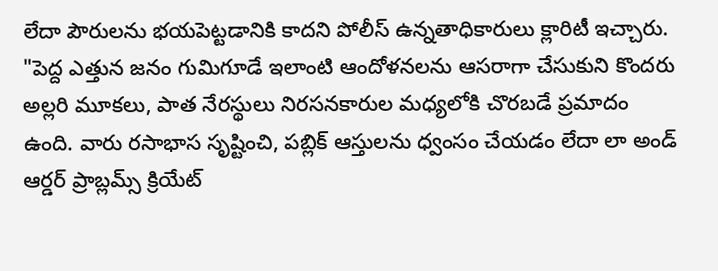లేదా పౌరులను భయపెట్టడానికి కాదని పోలీస్ ఉన్నతాధికారులు క్లారిటీ ఇచ్చారు.
"పెద్ద ఎత్తున జనం గుమిగూడే ఇలాంటి ఆందోళనలను ఆసరాగా చేసుకుని కొందరు అల్లరి మూకలు, పాత నేరస్థులు నిరసనకారుల మధ్యలోకి చొరబడే ప్రమాదం ఉంది. వారు రసాభాస సృష్టించి, పబ్లిక్ ఆస్తులను ధ్వంసం చేయడం లేదా లా అండ్ ఆర్డర్ ప్రాబ్లమ్స్ క్రియేట్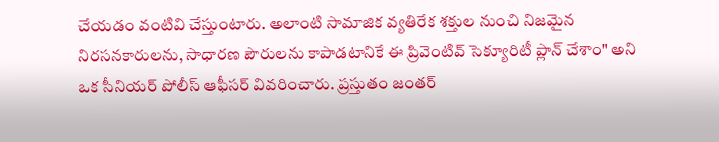చేయడం వంటివి చేస్తుంటారు. అలాంటి సామాజిక వ్యతిరేక శక్తుల నుంచి నిజమైన నిరసనకారులను, సాధారణ పౌరులను కాపాడటానికే ఈ ప్రివెంటివ్ సెక్యూరిటీ ప్లాన్ చేశాం" అని ఒక సీనియర్ పోలీస్ ఆఫీసర్ వివరించారు. ప్రస్తుతం జంతర్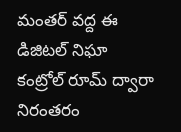మంతర్ వద్ద ఈ డిజిటల్ నిఘా కంట్రోల్ రూమ్ ద్వారా నిరంతరం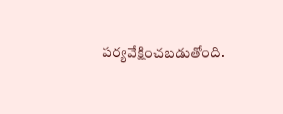పర్యవేక్షించబడుతోంది.